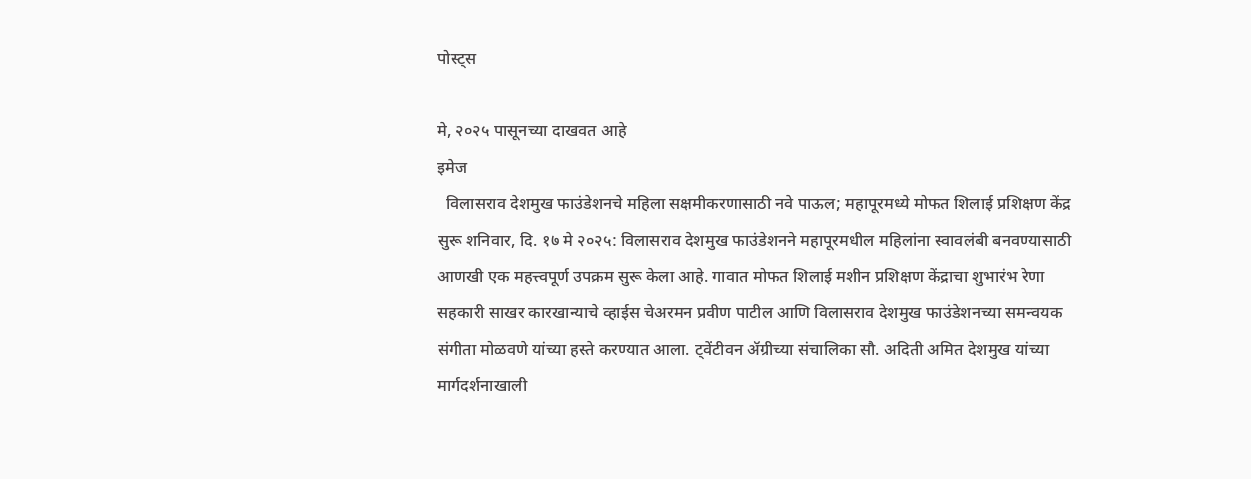पोस्ट्स

मे, २०२५ पासूनच्या दाखवत आहे
इमेज
  विलासराव देशमुख फाउंडेशनचे महिला सक्षमीकरणासाठी नवे पाऊल; महापूरमध्ये मोफत शिलाई प्रशिक्षण केंद्र सुरू शनिवार, दि. १७ मे २०२५: विलासराव देशमुख फाउंडेशनने महापूरमधील महिलांना स्वावलंबी बनवण्यासाठी आणखी एक महत्त्वपूर्ण उपक्रम सुरू केला आहे. गावात मोफत शिलाई मशीन प्रशिक्षण केंद्राचा शुभारंभ रेणा सहकारी साखर कारखान्याचे व्हाईस चेअरमन प्रवीण पाटील आणि विलासराव देशमुख फाउंडेशनच्या समन्वयक संगीता मोळवणे यांच्या हस्ते करण्यात आला. ट्वेंटीवन ॲग्रीच्या संचालिका सौ. अदिती अमित देशमुख यांच्या मार्गदर्शनाखाली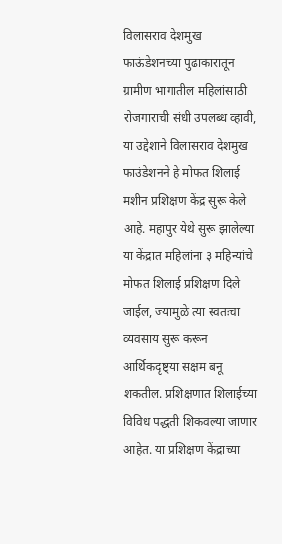विलासराव देशमुख फाऊंडेशनच्या पुढाकारातून ग्रामीण भागातील महिलांसाठी रोजगाराची संधी उपलब्ध व्हावी, या उद्देशाने विलासराव देशमुख फाउंडेशनने हे मोफत शिलाई मशीन प्रशिक्षण केंद्र सुरू केले आहे. महापुर येथे सुरू झालेल्या या केंद्रात महिलांना ३ महिन्यांचे मोफत शिलाई प्रशिक्षण दिले जाईल, ज्यामुळे त्या स्वतःचा व्यवसाय सुरू करून आर्थिकदृष्ट्या सक्षम बनू शकतील. प्रशिक्षणात शिलाईच्या विविध पद्धती शिकवल्या जाणार आहेत. या प्रशिक्षण केंद्राच्या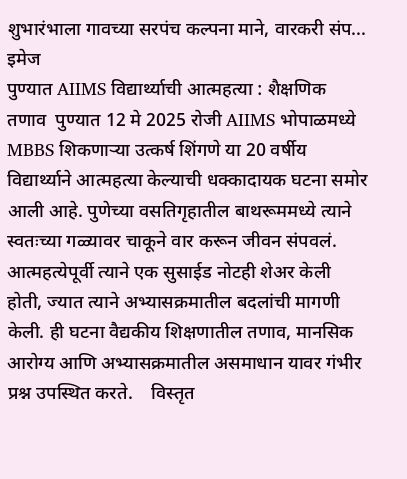शुभारंभाला गावच्या सरपंच कल्पना माने, वारकरी संप...
इमेज
पुण्यात AIIMS विद्यार्थ्याची आत्महत्या : शैक्षणिक तणाव  पुण्यात 12 मे 2025 रोजी AIIMS भोपाळमध्ये MBBS शिकणाऱ्या उत्कर्ष शिंगणे या 20 वर्षीय विद्यार्थ्याने आत्महत्या केल्याची धक्कादायक घटना समोर आली आहे. पुणेच्या वसतिगृहातील बाथरूममध्ये त्याने स्वतःच्या गळ्यावर चाकूने वार करून जीवन संपवलं. आत्महत्येपूर्वी त्याने एक सुसाईड नोटही शेअर केली होती, ज्यात त्याने अभ्यासक्रमातील बदलांची मागणी केली. ही घटना वैद्यकीय शिक्षणातील तणाव, मानसिक आरोग्य आणि अभ्यासक्रमातील असमाधान यावर गंभीर प्रश्न उपस्थित करते.    विस्तृत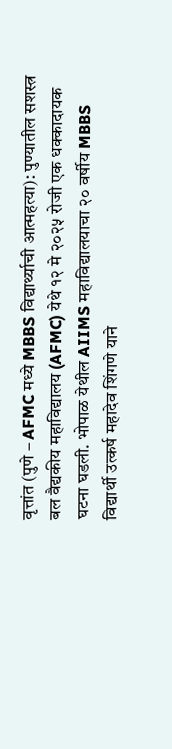वृत्तांत (पुणे – AFMC मध्ये MBBS विद्यार्थ्याची आत्महत्या): पुण्यातील सशस्त्र बल वैद्यकीय महाविद्यालय (AFMC) येथे १२ मे २०२५ रोजी एक धक्कादायक घटना घडली. भोपाळ येथील AIIMS महाविद्यालयाचा २० वर्षीय MBBS विद्यार्थी उत्कर्ष महादेव शिंगणे याने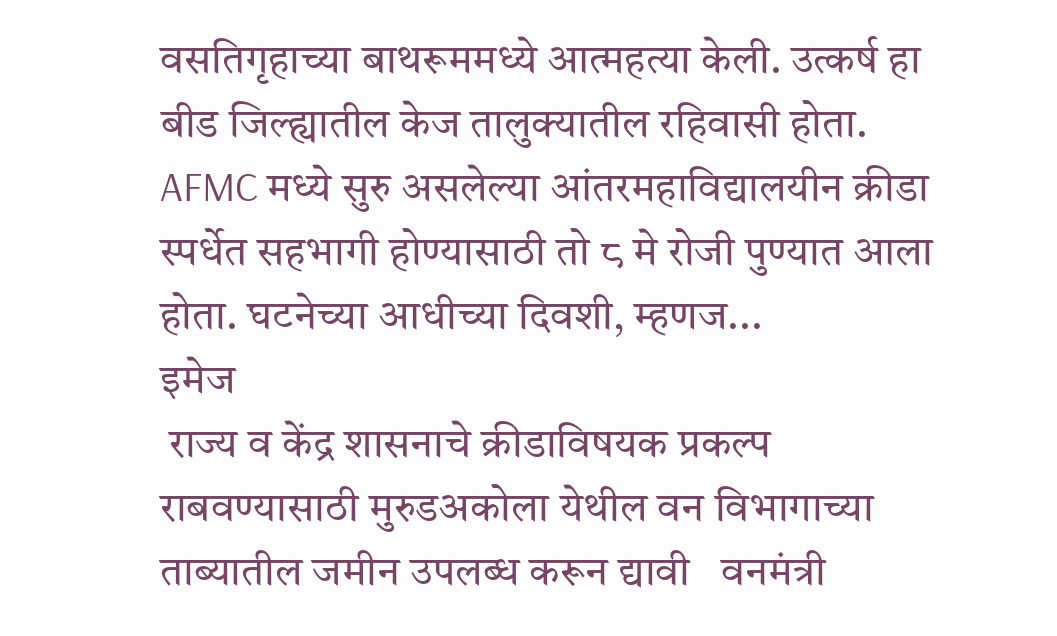वसतिगृहाच्या बाथरूममध्ये आत्महत्या केली. उत्कर्ष हा बीड जिल्ह्यातील केज तालुक्यातील रहिवासी होता. AFMC मध्ये सुरु असलेल्या आंतरमहाविद्यालयीन क्रीडा स्पर्धेत सहभागी होण्यासाठी तो ८ मे रोजी पुण्यात आला होता. घटनेच्या आधीच्या दिवशी, म्हणज...
इमेज
 राज्य व केंद्र शासनाचे क्रीडाविषयक प्रकल्प राबवण्यासाठी मुरुडअकोला येथील वन विभागाच्या ताब्यातील जमीन उपलब्ध करून द्यावी   वनमंत्री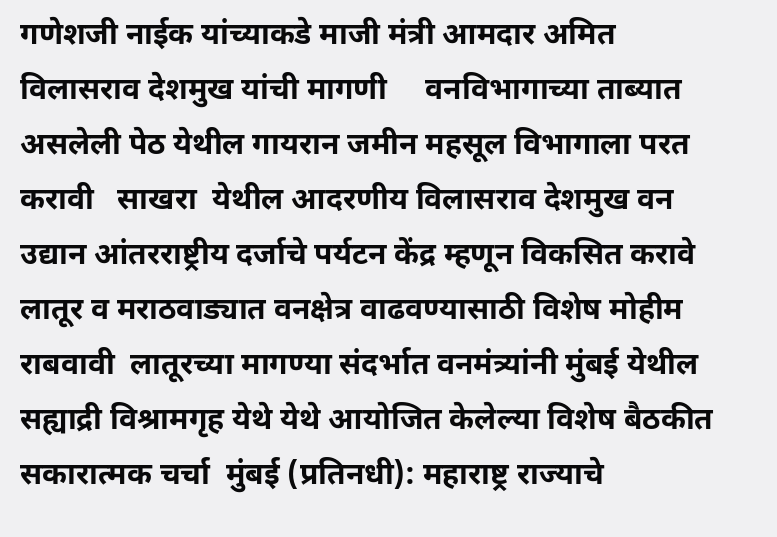गणेशजी नाईक यांच्याकडे माजी मंत्री आमदार अमित विलासराव देशमुख यांची मागणी     वनविभागाच्या ताब्यात असलेली पेठ येथील गायरान जमीन महसूल विभागाला परत करावी   साखरा  येथील आदरणीय विलासराव देशमुख वन उद्यान आंतरराष्ट्रीय दर्जाचे पर्यटन केंद्र म्हणून विकसित करावे   लातूर व मराठवाड्यात वनक्षेत्र वाढवण्यासाठी विशेष मोहीम राबवावी  लातूरच्या मागण्या संदर्भात वनमंत्र्यांनी मुंबई येथील सह्याद्री विश्रामगृह येथे येथे आयोजित केलेल्या विशेष बैठकीत सकारात्मक चर्चा  मुंबई (प्रतिनधी): महाराष्ट्र राज्याचे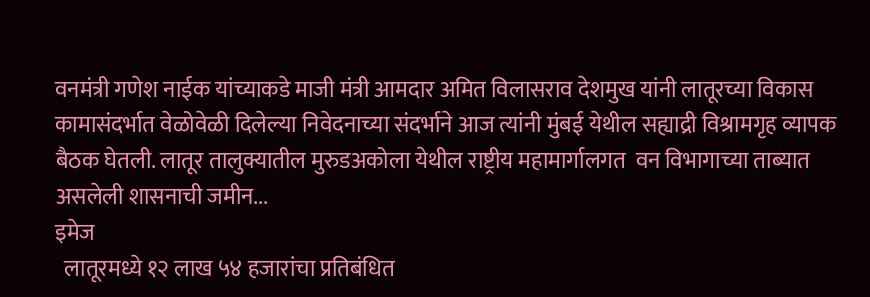वनमंत्री गणेश नाईक यांच्याकडे माजी मंत्री आमदार अमित विलासराव देशमुख यांनी लातूरच्या विकास कामासंदर्भात वेळोवेळी दिलेल्या निवेदनाच्या संदर्भाने आज त्यांनी मुंबई येथील सह्याद्री विश्रामगृह व्यापक बैठक घेतली. लातूर तालुक्यातील मुरुडअकोला येथील राष्ट्रीय महामार्गालगत  वन विभागाच्या ताब्यात असलेली शासनाची जमीन...
इमेज
  लातूरमध्ये १२ लाख ५४ हजारांचा प्रतिबंधित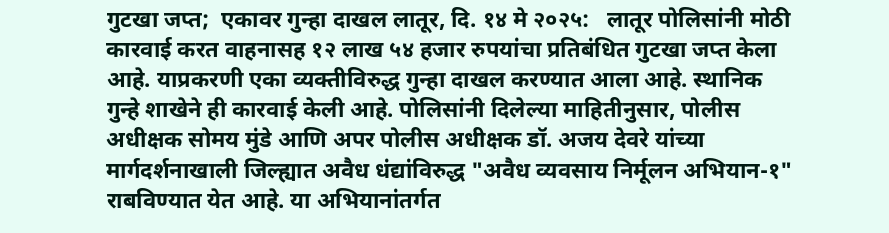गुटखा जप्त;  एकावर गुन्हा दाखल लातूर, दि. १४ मे २०२५:   लातूर पोलिसांनी मोठी कारवाई करत वाहनासह १२ लाख ५४ हजार रुपयांचा प्रतिबंधित गुटखा जप्त केला आहे. याप्रकरणी एका व्यक्तीविरुद्ध गुन्हा दाखल करण्यात आला आहे. स्थानिक गुन्हे शाखेने ही कारवाई केली आहे. पोलिसांनी दिलेल्या माहितीनुसार, पोलीस अधीक्षक सोमय मुंडे आणि अपर पोलीस अधीक्षक डॉ. अजय देवरे यांच्या मार्गदर्शनाखाली जिल्ह्यात अवैध धंद्यांविरुद्ध "अवैध व्यवसाय निर्मूलन अभियान-१" राबविण्यात येत आहे. या अभियानांतर्गत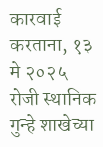कारवाई करताना, १३ मे २०२५ रोजी स्थानिक गुन्हे शाखेच्या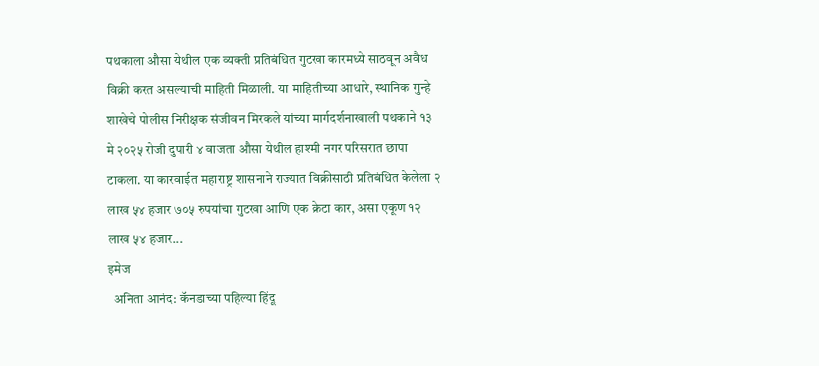पथकाला औसा येथील एक व्यक्ती प्रतिबंधित गुटखा कारमध्ये साठवून अवैध विक्री करत असल्याची माहिती मिळाली. या माहितीच्या आधारे, स्थानिक गुन्हे शाखेचे पोलीस निरीक्षक संजीवन मिरकले यांच्या मार्गदर्शनाखाली पथकाने १३ मे २०२५ रोजी दुपारी ४ वाजता औसा येथील हाश्मी नगर परिसरात छापा टाकला. या कारवाईत महाराष्ट्र शासनाने राज्यात विक्रीसाठी प्रतिबंधित केलेला २ लाख ५४ हजार ७०५ रुपयांचा गुटखा आणि एक क्रेटा कार, असा एकूण १२ लाख ५४ हजार...
इमेज
  अनिता आनंद: कॅनडाच्या पहिल्या हिंदू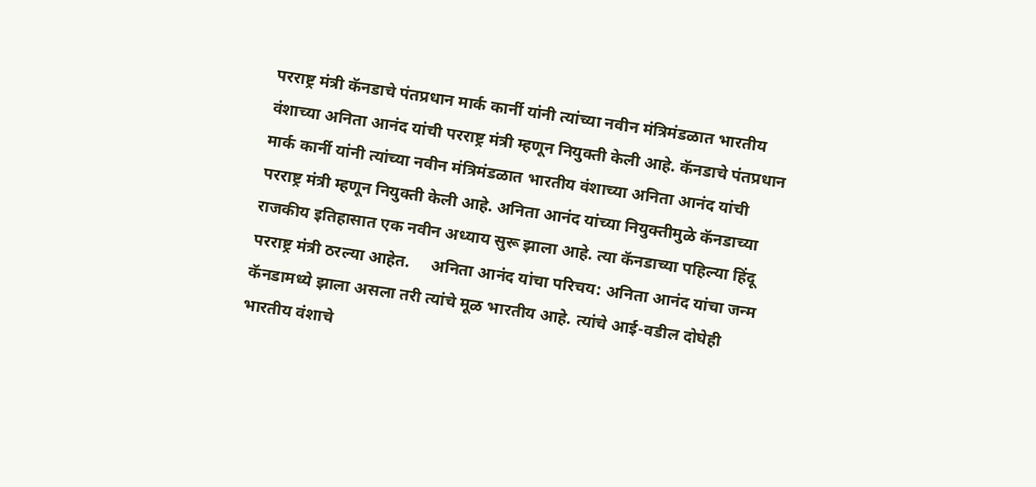परराष्ट्र मंत्री कॅनडाचे पंतप्रधान मार्क कार्नी यांनी त्यांच्या नवीन मंत्रिमंडळात भारतीय वंशाच्या अनिता आनंद यांची परराष्ट्र मंत्री म्हणून नियुक्ती केली आहे. कॅनडाचे पंतप्रधान मार्क कार्नी यांनी त्यांच्या नवीन मंत्रिमंडळात भारतीय वंशाच्या अनिता आनंद यांची परराष्ट्र मंत्री म्हणून नियुक्ती केली आहे. अनिता आनंद यांच्या नियुक्तीमुळे कॅनडाच्या राजकीय इतिहासात एक नवीन अध्याय सुरू झाला आहे. त्या कॅनडाच्या पहिल्या हिंदू परराष्ट्र मंत्री ठरल्या आहेत.     अनिता आनंद यांचा परिचय: अनिता आनंद यांचा जन्म कॅनडामध्ये झाला असला तरी त्यांचे मूळ भारतीय आहे. त्यांचे आई-वडील दोघेही भारतीय वंशाचे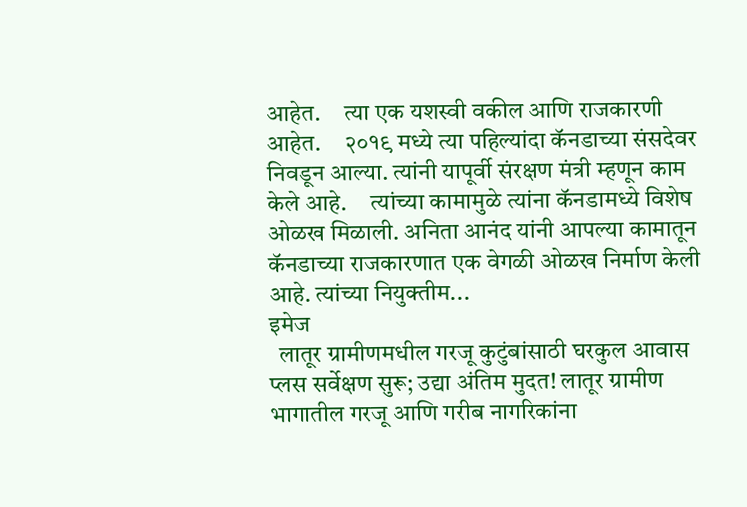आहेत.     त्या एक यशस्वी वकील आणि राजकारणी आहेत.     २०१९ मध्ये त्या पहिल्यांदा कॅनडाच्या संसदेवर निवडून आल्या. त्यांनी यापूर्वी संरक्षण मंत्री म्हणून काम केले आहे.     त्यांच्या कामामुळे त्यांना कॅनडामध्ये विशेष ओळख मिळाली. अनिता आनंद यांनी आपल्या कामातून कॅनडाच्या राजकारणात एक वेगळी ओळख निर्माण केली आहे. त्यांच्या नियुक्तीम...
इमेज
  लातूर ग्रामीणमधील गरजू कुटुंबांसाठी घरकुल आवास प्लस सर्वेक्षण सुरू; उद्या अंतिम मुदत! लातूर ग्रामीण भागातील गरजू आणि गरीब नागरिकांना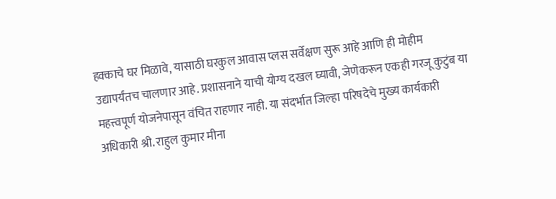हक्काचे घर मिळावे, यासाठी घरकुल आवास प्लस सर्वेक्षण सुरू आहे आणि ही मोहीम उद्यापर्यंतच चालणार आहे. प्रशासनाने याची योग्य दखल घ्यावी, जेणेकरून एकही गरजू कुटुंब या महत्त्वपूर्ण योजनेपासून वंचित राहणार नाही. या संदर्भात जिल्हा परिषदेचे मुख्य कार्यकारी अधिकारी श्री. राहुल कुमार मीना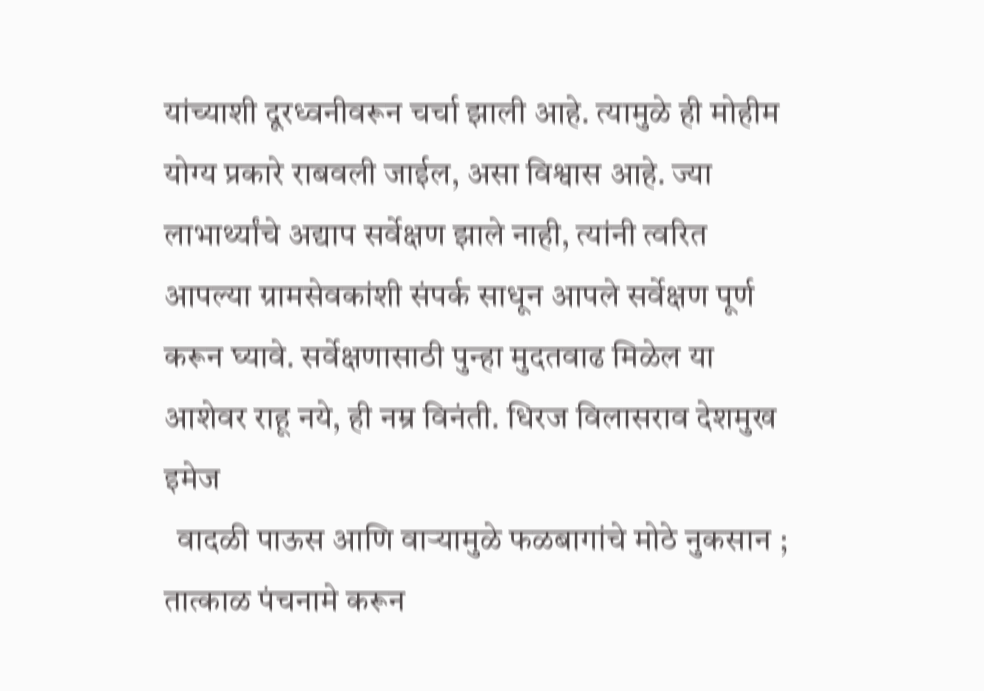यांच्याशी दूरध्वनीवरून चर्चा झाली आहे. त्यामुळे ही मोहीम योग्य प्रकारे राबवली जाईल, असा विश्वास आहे. ज्या लाभार्थ्यांचे अद्याप सर्वेक्षण झाले नाही, त्यांनी त्वरित आपल्या ग्रामसेवकांशी संपर्क साधून आपले सर्वेक्षण पूर्ण करून घ्यावे. सर्वेक्षणासाठी पुन्हा मुदतवाढ मिळेल या आशेवर राहू नये, ही नम्र विनंती. धिरज विलासराव देशमुख
इमेज
  वादळी पाऊस आणि वाऱ्यामुळे फळबागांचे मोठे नुकसान ; तात्काळ पंचनामे करून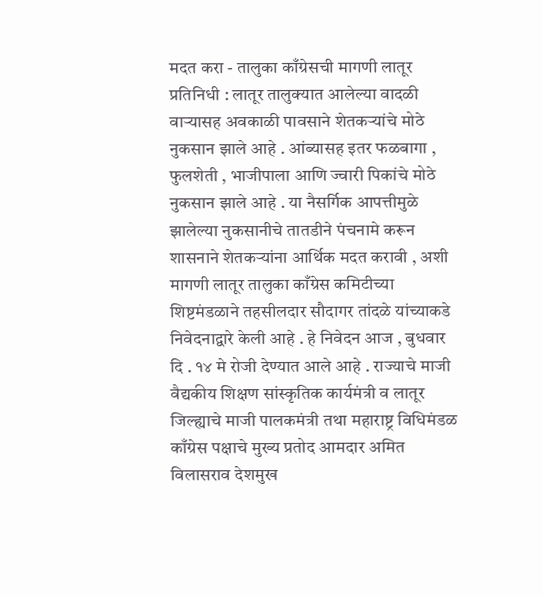मदत करा - तालुका काँग्रेसची मागणी लातूर प्रतिनिधी : लातूर तालुक्यात आलेल्या वादळी वाऱ्यासह अवकाळी पावसाने शेतकऱ्यांचे मोठे नुकसान झाले आहे . आंब्यासह इतर फळबागा , फुलशेती , भाजीपाला आणि ज्वारी पिकांचे मोठे नुकसान झाले आहे . या नैसर्गिक आपत्तीमुळे झालेल्या नुकसानीचे तातडीने पंचनामे करून शासनाने शेतकऱ्यांना आर्थिक मदत करावी , अशी मागणी लातूर तालुका काँग्रेस कमिटीच्या शिष्टमंडळाने तहसीलदार सौदागर तांदळे यांच्याकडे निवेदनाद्वारे केली आहे . हे निवेदन आज , बुधवार दि . १४ मे रोजी देण्यात आले आहे . राज्याचे माजी वैद्यकीय शिक्षण सांस्कृतिक कार्यमंत्री व लातूर जिल्ह्याचे माजी पालकमंत्री तथा महाराष्ट्र विधिमंडळ काँग्रेस पक्षाचे मुख्य प्रतोद आमदार अमित विलासराव देशमुख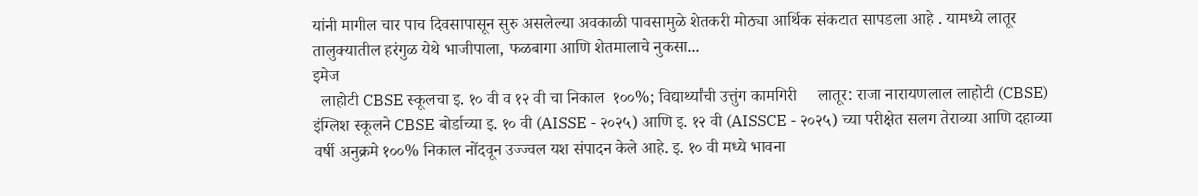यांनी मागील चार पाच दिवसापासून सुरु असलेल्या अवकाळी पावसामुळे शेतकरी मोठ्या आर्थिक संकटात सापडला आहे . यामध्ये लातूर तालुक्यातील हरंगुळ येथे भाजीपाला, फळबागा आणि शेतमालाचे नुकसा...
इमेज
  लाहोटी CBSE स्कूलचा इ. १० वी व १२ वी चा निकाल  १००%; विद्यार्थ्यांची उत्तुंग कामगिरी     लातूर: राजा नारायणलाल लाहोटी (CBSE) इंग्लिश स्कूलने CBSE बोर्डाच्या इ. १० वी (AISSE - २०२५) आणि इ. १२ वी (AISSCE - २०२५) च्या परीक्षेत सलग तेराव्या आणि दहाव्या वर्षी अनुक्रमे १००% निकाल नोंदवून उज्ज्वल यश संपादन केले आहे. इ. १० वी मध्ये भावना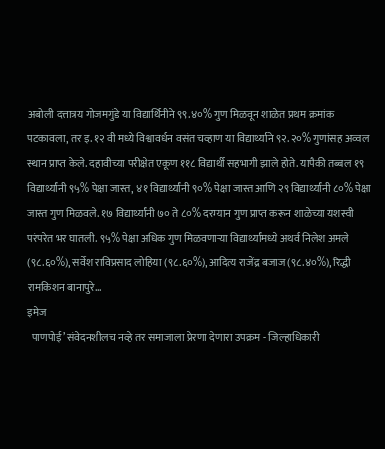अबोली दत्तात्रय गोजमगुंडे या विद्यार्थिनीने ९९.४०% गुण मिळवून शाळेत प्रथम क्रमांक पटकावला, तर इ. १२ वी मध्ये विश्वावर्धन वसंत चव्हाण या विद्यार्थ्याने ९२.२०% गुणांसह अव्वल स्थान प्राप्त केले. दहावीच्या परीक्षेत एकूण ११८ विद्यार्थी सहभागी झाले होते. यापैकी तब्बल १९ विद्यार्थ्यांनी ९५% पेक्षा जास्त, ४१ विद्यार्थ्यांनी ९०% पेक्षा जास्त आणि २९ विद्यार्थ्यांनी ८०% पेक्षा जास्त गुण मिळवले. १७ विद्यार्थ्यांनी ७० ते ८०% दरम्यान गुण प्राप्त करून शाळेच्या यशस्वी परंपरेत भर घातली. ९५% पेक्षा अधिक गुण मिळवणाऱ्या विद्यार्थ्यांमध्ये अथर्व निलेश अमले (९८.६०%), सर्वेश राविप्रसाद लोहिया (९८.६०%), आदित्य राजेंद्र बजाज (९८.४०%), रिद्धी रामकिशन बानापुरे...
इमेज
  पाणपोई’ संवेदनशीलच नव्हे तर समाजाला प्रेरणा देणारा उपक्रम - जिल्हाधिकारी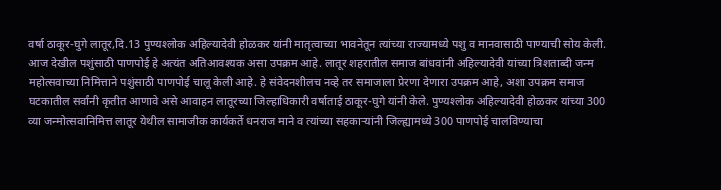वर्षा ठाकूर-घुगे लातूर,दि.13 पुण्यश्‍लोक अहिल्यादेवी होळकर यांनी मातृत्वाच्या भावनेतून त्यांच्या राज्यामध्ये पशु व मानवासाठी पाण्याची सोय केली. आज देखील पशुंसाठी पाणपोई हे अत्यंत अतिआवश्यक असा उपक्रम आहे. लातूर शहरातील समाज बांधवांनी अहिल्यादेवी यांच्या त्रिशताब्दी जन्म महोत्सवाच्या निमित्ताने पशुंसाठी पाणपोई चालू केली आहे. हे संवेदनशीलच नव्हे तर समाजाला प्रेरणा देणारा उपक्रम आहे, अशा उपक्रम समाज घटकातील सर्वांनी कृतीत आणावे असे आवाहन लातूरच्या जिल्हाधिकारी वर्षाताई ठाकूर-घुगे यांनी केले. पुण्यश्‍लोक अहिल्यादेवी होळकर यांच्या 300 व्या जन्मोत्सवानिमित्त लातूर येथील सामाजीक कार्यकर्ते धनराज माने व त्यांच्या सहकार्‍यांनी जिल्ह्यामध्ये 300 पाणपोई चालविण्याचा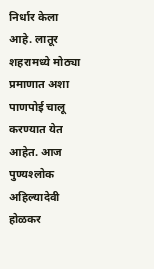निर्धार केला आहे. लातूर शहरामध्ये मोठ्या प्रमाणात अशा पाणपोई चालू करण्यात येत आहेत. आज पुण्यश्‍लोक अहिल्यादेवी होळकर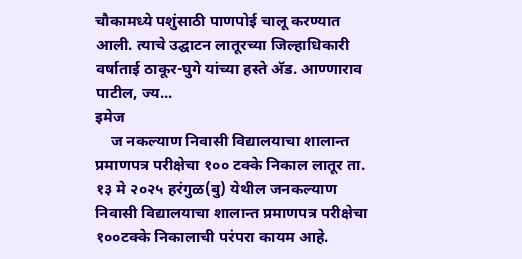चौकामध्ये पशुंसाठी पाणपोई चालू करण्यात आली. त्याचे उद्घाटन लातूरच्या जिल्हाधिकारी वर्षाताई ठाकूर-घुगे यांच्या हस्ते अ‍ॅड. आण्णाराव पाटील, ज्य...
इमेज
    ज नकल्याण निवासी विद्यालयाचा शालान्त प्रमाणपत्र परीक्षेचा १०० टक्के निकाल लातूर ता. १३ मे २०२५ हरंगुळ(बु) येथील जनकल्याण निवासी विद्यालयाचा शालान्त प्रमाणपत्र परीक्षेचा १००टक्के निकालाची परंपरा कायम आहे.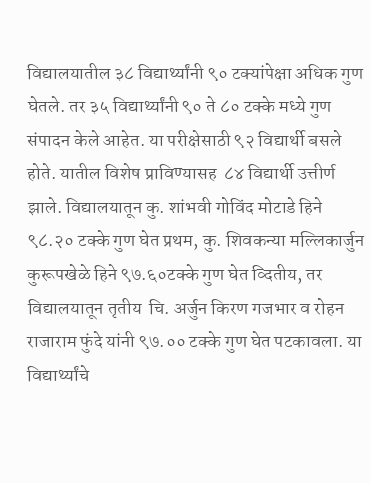विद्यालयातील ३८ विद्यार्थ्यांनी ९० टक्यांपेक्षा अधिक गुण घेतले. तर ३५ विद्यार्थ्यांनी ९० ते ८० टक्के मध्ये गुण संपादन केले आहेत. या परीक्षेसाठी ९२ विद्यार्थी बसले होते. यातील विशेष प्राविण्यासह  ८४ विद्यार्थी उत्तीर्ण झाले. विद्यालयातून कु. शांभवी गोविंद मोटाडे हिने ९८.२० टक्के गुण घेत प्रथम, कु. शिवकन्या मल्लिकार्जुन कुरूपखेळे हिने ९७.६०टक्के गुण घेत व्दितीय, तर विद्यालयातून तृतीय  चि. अर्जुन किरण गजभार व रोहन राजाराम फुंदे यांनी ९७.०० टक्के गुण घेत पटकावला. या विद्यार्थ्यांचे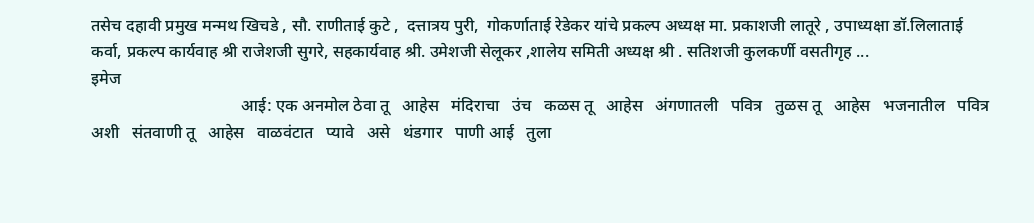तसेच दहावी प्रमुख मन्मथ खिचडे , सौ. राणीताई कुटे ,  दत्तात्रय पुरी,  गोकर्णाताई रेडेकर यांचे प्रकल्प अध्यक्ष मा. प्रकाशजी लातूरे , उपाध्यक्षा डॉ.लिलाताई कर्वा, प्रकल्प कार्यवाह श्री राजेशजी सुगरे, सहकार्यवाह श्री. उमेशजी सेलूकर ,शालेय समिती अध्यक्ष श्री . सतिशजी कुलकर्णी वसतीगृह ...
इमेज
                                    आई: एक अनमोल ठेवा तू   आहेस   मंदिराचा   उंच   कळस तू   आहेस   अंगणातली   पवित्र   तुळस तू   आहेस   भजनातील   पवित्र   अशी   संतवाणी तू   आहेस   वाळवंटात   प्यावे   असे   थंडगार   पाणी आई   तुला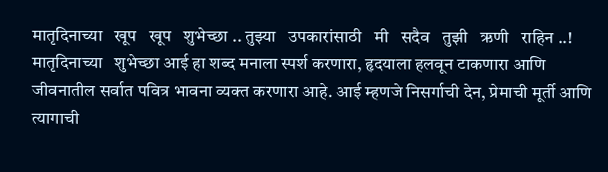मातृदिनाच्या   खूप   खूप   शुभेच्छा .. तुझ्या   उपकारांसाठी   मी   सदैव   तुझी   ऋणी   राहिन ..! मातृदिनाच्या   शुभेच्छा आई हा शब्द मनाला स्पर्श करणारा, हृदयाला हलवून टाकणारा आणि जीवनातील सर्वात पवित्र भावना व्यक्त करणारा आहे. आई म्हणजे निसर्गाची देन, प्रेमाची मूर्ती आणि त्यागाची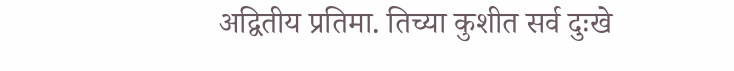अद्वितीय प्रतिमा. तिच्या कुशीत सर्व दुःखे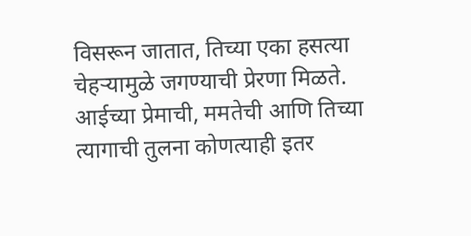विसरून जातात, तिच्या एका हसत्या चेहऱ्यामुळे जगण्याची प्रेरणा मिळते. आईच्या प्रेमाची, ममतेची आणि तिच्या त्यागाची तुलना कोणत्याही इतर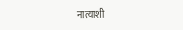नात्याशी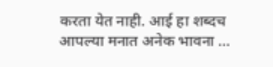करता येत नाही. आई हा शब्दच आपल्या मनात अनेक भावना ...